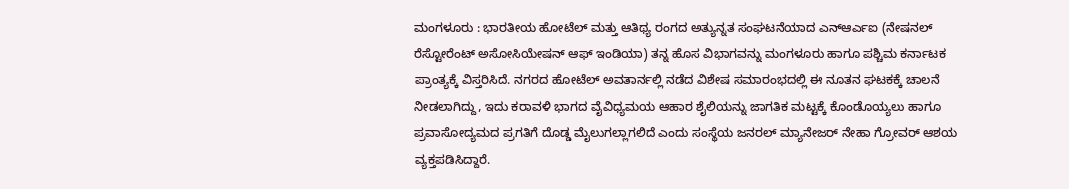ಮಂಗಳೂರು : ಭಾರತೀಯ ಹೋಟೆಲ್ ಮತ್ತು ಆತಿಥ್ಯ ರಂಗದ ಅತ್ಯುನ್ನತ ಸಂಘಟನೆಯಾದ ಎನ್ಆರ್ಎಐ (ನೇಷನಲ್ ರೆಸ್ಟೋರೆಂಟ್ ಅಸೋಸಿಯೇಷನ್ ಆಫ್ ಇಂಡಿಯಾ) ತನ್ನ ಹೊಸ ವಿಭಾಗವನ್ನು ಮಂಗಳೂರು ಹಾಗೂ ಪಶ್ಚಿಮ ಕರ್ನಾಟಕ ಪ್ರಾಂತ್ಯಕ್ಕೆ ವಿಸ್ತರಿಸಿದೆ. ನಗರದ ಹೋಟೆಲ್ ಅವತಾರ್ನಲ್ಲಿ ನಡೆದ ವಿಶೇಷ ಸಮಾರಂಭದಲ್ಲಿ ಈ ನೂತನ ಘಟಕಕ್ಕೆ ಚಾಲನೆ ನೀಡಲಾಗಿದ್ದು, ಇದು ಕರಾವಳಿ ಭಾಗದ ವೈವಿಧ್ಯಮಯ ಆಹಾರ ಶೈಲಿಯನ್ನು ಜಾಗತಿಕ ಮಟ್ಟಕ್ಕೆ ಕೊಂಡೊಯ್ಯಲು ಹಾಗೂ ಪ್ರವಾಸೋದ್ಯಮದ ಪ್ರಗತಿಗೆ ದೊಡ್ಡ ಮೈಲುಗಲ್ಲಾಗಲಿದೆ ಎಂದು ಸಂಸ್ಥೆಯ ಜನರಲ್ ಮ್ಯಾನೇಜರ್ ನೇಹಾ ಗ್ರೋವರ್ ಆಶಯ ವ್ಯಕ್ತಪಡಿಸಿದ್ದಾರೆ.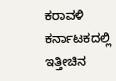ಕರಾವಳಿ ಕರ್ನಾಟಕದಲ್ಲಿ ಇತ್ತೀಚಿನ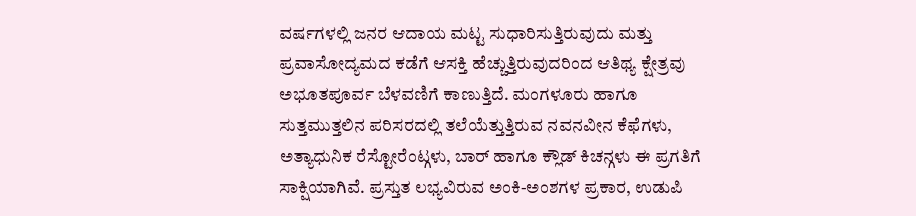ವರ್ಷಗಳಲ್ಲಿ ಜನರ ಆದಾಯ ಮಟ್ಟ ಸುಧಾರಿಸುತ್ತಿರುವುದು ಮತ್ತು ಪ್ರವಾಸೋದ್ಯಮದ ಕಡೆಗೆ ಆಸಕ್ತಿ ಹೆಚ್ಚುತ್ತಿರುವುದರಿಂದ ಆತಿಥ್ಯ ಕ್ಷೇತ್ರವು ಅಭೂತಪೂರ್ವ ಬೆಳವಣಿಗೆ ಕಾಣುತ್ತಿದೆ. ಮಂಗಳೂರು ಹಾಗೂ ಸುತ್ತಮುತ್ತಲಿನ ಪರಿಸರದಲ್ಲಿ ತಲೆಯೆತ್ತುತ್ತಿರುವ ನವನವೀನ ಕೆಫೆಗಳು, ಅತ್ಯಾಧುನಿಕ ರೆಸ್ಟೋರೆಂಟ್ಗಳು, ಬಾರ್ ಹಾಗೂ ಕ್ಲೌಡ್ ಕಿಚನ್ಗಳು ಈ ಪ್ರಗತಿಗೆ ಸಾಕ್ಷಿಯಾಗಿವೆ. ಪ್ರಸ್ತುತ ಲಭ್ಯವಿರುವ ಅಂಕಿ-ಅಂಶಗಳ ಪ್ರಕಾರ, ಉಡುಪಿ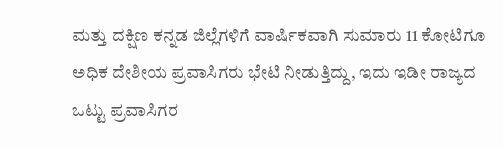ಮತ್ತು ದಕ್ಷಿಣ ಕನ್ನಡ ಜಿಲ್ಲೆಗಳಿಗೆ ವಾರ್ಷಿಕವಾಗಿ ಸುಮಾರು 11 ಕೋಟಿಗೂ ಅಧಿಕ ದೇಶೀಯ ಪ್ರವಾಸಿಗರು ಭೇಟಿ ನೀಡುತ್ತಿದ್ದು, ಇದು ಇಡೀ ರಾಜ್ಯದ ಒಟ್ಟು ಪ್ರವಾಸಿಗರ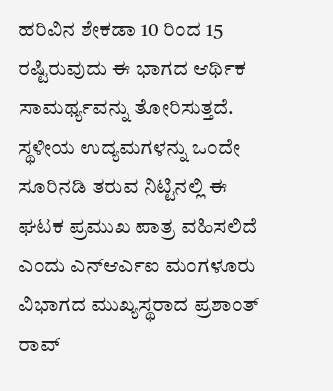ಹರಿವಿನ ಶೇಕಡಾ 10 ರಿಂದ 15 ರಷ್ಟಿರುವುದು ಈ ಭಾಗದ ಆರ್ಥಿಕ ಸಾಮರ್ಥ್ಯವನ್ನು ತೋರಿಸುತ್ತದೆ.
ಸ್ಥಳೀಯ ಉದ್ಯಮಗಳನ್ನು ಒಂದೇ ಸೂರಿನಡಿ ತರುವ ನಿಟ್ಟಿನಲ್ಲಿ ಈ ಘಟಕ ಪ್ರಮುಖ ಪಾತ್ರ ವಹಿಸಲಿದೆ ಎಂದು ಎನ್ಆರ್ಎಐ ಮಂಗಳೂರು ವಿಭಾಗದ ಮುಖ್ಯಸ್ಥರಾದ ಪ್ರಶಾಂತ್ ರಾವ್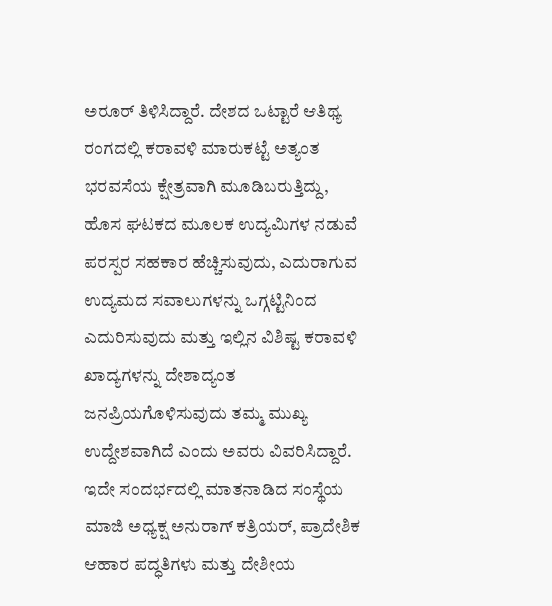ಅರೂರ್ ತಿಳಿಸಿದ್ದಾರೆ. ದೇಶದ ಒಟ್ಟಾರೆ ಆತಿಥ್ಯ ರಂಗದಲ್ಲಿ ಕರಾವಳಿ ಮಾರುಕಟ್ಟೆ ಅತ್ಯಂತ ಭರವಸೆಯ ಕ್ಷೇತ್ರವಾಗಿ ಮೂಡಿಬರುತ್ತಿದ್ದು, ಹೊಸ ಘಟಕದ ಮೂಲಕ ಉದ್ಯಮಿಗಳ ನಡುವೆ ಪರಸ್ಪರ ಸಹಕಾರ ಹೆಚ್ಚಿಸುವುದು, ಎದುರಾಗುವ ಉದ್ಯಮದ ಸವಾಲುಗಳನ್ನು ಒಗ್ಗಟ್ಟಿನಿಂದ ಎದುರಿಸುವುದು ಮತ್ತು ಇಲ್ಲಿನ ವಿಶಿಷ್ಟ ಕರಾವಳಿ ಖಾದ್ಯಗಳನ್ನು ದೇಶಾದ್ಯಂತ ಜನಪ್ರಿಯಗೊಳಿಸುವುದು ತಮ್ಮ ಮುಖ್ಯ ಉದ್ದೇಶವಾಗಿದೆ ಎಂದು ಅವರು ವಿವರಿಸಿದ್ದಾರೆ.
ಇದೇ ಸಂದರ್ಭದಲ್ಲಿ ಮಾತನಾಡಿದ ಸಂಸ್ಥೆಯ ಮಾಜಿ ಅಧ್ಯಕ್ಷ ಅನುರಾಗ್ ಕತ್ರಿಯರ್, ಪ್ರಾದೇಶಿಕ ಆಹಾರ ಪದ್ಧತಿಗಳು ಮತ್ತು ದೇಶೀಯ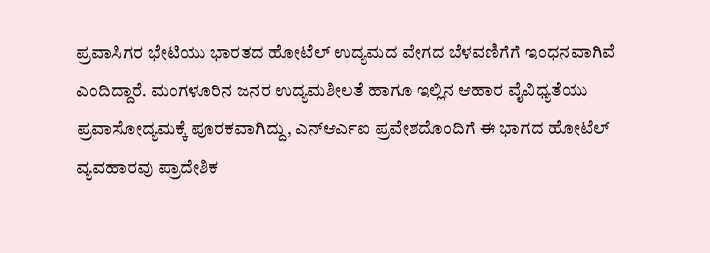ಪ್ರವಾಸಿಗರ ಭೇಟಿಯು ಭಾರತದ ಹೋಟೆಲ್ ಉದ್ಯಮದ ವೇಗದ ಬೆಳವಣಿಗೆಗೆ ಇಂಧನವಾಗಿವೆ ಎಂದಿದ್ದಾರೆ. ಮಂಗಳೂರಿನ ಜನರ ಉದ್ಯಮಶೀಲತೆ ಹಾಗೂ ಇಲ್ಲಿನ ಆಹಾರ ವೈವಿಧ್ಯತೆಯು ಪ್ರವಾಸೋದ್ಯಮಕ್ಕೆ ಪೂರಕವಾಗಿದ್ದು, ಎನ್ಆರ್ಎಐ ಪ್ರವೇಶದೊಂದಿಗೆ ಈ ಭಾಗದ ಹೋಟೆಲ್ ವ್ಯವಹಾರವು ಪ್ರಾದೇಶಿಕ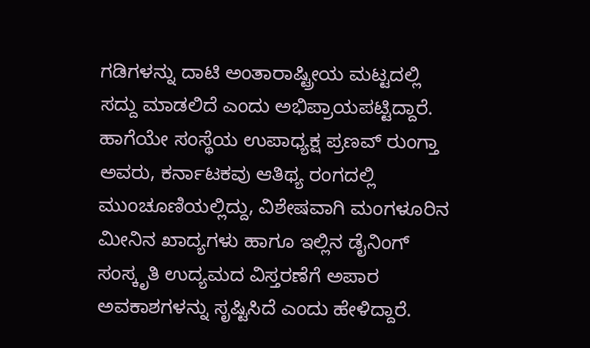ಗಡಿಗಳನ್ನು ದಾಟಿ ಅಂತಾರಾಷ್ಟ್ರೀಯ ಮಟ್ಟದಲ್ಲಿ ಸದ್ದು ಮಾಡಲಿದೆ ಎಂದು ಅಭಿಪ್ರಾಯಪಟ್ಟಿದ್ದಾರೆ. ಹಾಗೆಯೇ ಸಂಸ್ಥೆಯ ಉಪಾಧ್ಯಕ್ಷ ಪ್ರಣವ್ ರುಂಗ್ತಾ ಅವರು, ಕರ್ನಾಟಕವು ಆತಿಥ್ಯ ರಂಗದಲ್ಲಿ ಮುಂಚೂಣಿಯಲ್ಲಿದ್ದು, ವಿಶೇಷವಾಗಿ ಮಂಗಳೂರಿನ ಮೀನಿನ ಖಾದ್ಯಗಳು ಹಾಗೂ ಇಲ್ಲಿನ ಡೈನಿಂಗ್ ಸಂಸ್ಕೃತಿ ಉದ್ಯಮದ ವಿಸ್ತರಣೆಗೆ ಅಪಾರ ಅವಕಾಶಗಳನ್ನು ಸೃಷ್ಟಿಸಿದೆ ಎಂದು ಹೇಳಿದ್ದಾರೆ.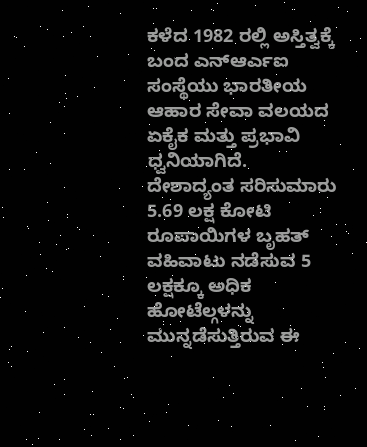ಕಳೆದ 1982 ರಲ್ಲಿ ಅಸ್ತಿತ್ವಕ್ಕೆ ಬಂದ ಎನ್ಆರ್ಎಐ ಸಂಸ್ಥೆಯು ಭಾರತೀಯ ಆಹಾರ ಸೇವಾ ವಲಯದ ಏಕೈಕ ಮತ್ತು ಪ್ರಭಾವಿ ಧ್ವನಿಯಾಗಿದೆ. ದೇಶಾದ್ಯಂತ ಸರಿಸುಮಾರು 5.69 ಲಕ್ಷ ಕೋಟಿ ರೂಪಾಯಿಗಳ ಬೃಹತ್ ವಹಿವಾಟು ನಡೆಸುವ 5 ಲಕ್ಷಕ್ಕೂ ಅಧಿಕ ಹೋಟೆಲ್ಗಳನ್ನು ಮುನ್ನಡೆಸುತ್ತಿರುವ ಈ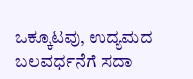ಒಕ್ಕೂಟವು, ಉದ್ಯಮದ ಬಲವರ್ಧನೆಗೆ ಸದಾ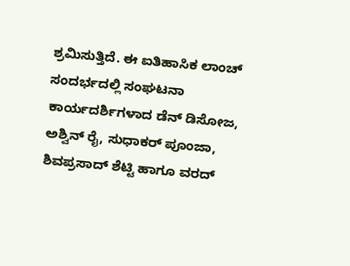ಶ್ರಮಿಸುತ್ತಿದೆ. ಈ ಐತಿಹಾಸಿಕ ಲಾಂಚ್ ಸಂದರ್ಭದಲ್ಲಿ ಸಂಘಟನಾ ಕಾರ್ಯದರ್ಶಿಗಳಾದ ಡೆನ್ ಡಿಸೋಜ, ಅಶ್ವಿನ್ ರೈ, ಸುಧಾಕರ್ ಪೂಂಜಾ, ಶಿವಪ್ರಸಾದ್ ಶೆಟ್ಟಿ ಹಾಗೂ ವರದ್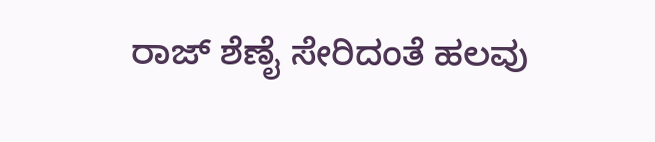ರಾಜ್ ಶೆಣೈ ಸೇರಿದಂತೆ ಹಲವು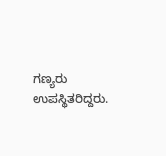ಗಣ್ಯರು ಉಪಸ್ಥಿತರಿದ್ದರು.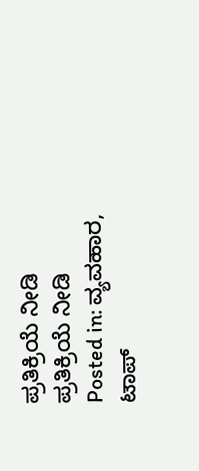ಪ್ರತಿಕ್ರಿಯೆ ನೀಡಿ
ಪ್ರತಿಕ್ರಿಯೆ ನೀಡಿ
Posted in: ವ್ಯವಹಾರ, ಟಾಪ್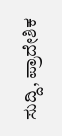ಸುದ್ದಿ, ಪ್ರಾದೇಶಿಕ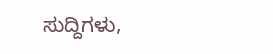ಸುದ್ದಿಗಳು,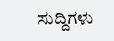ಸುದ್ದಿಗಳು